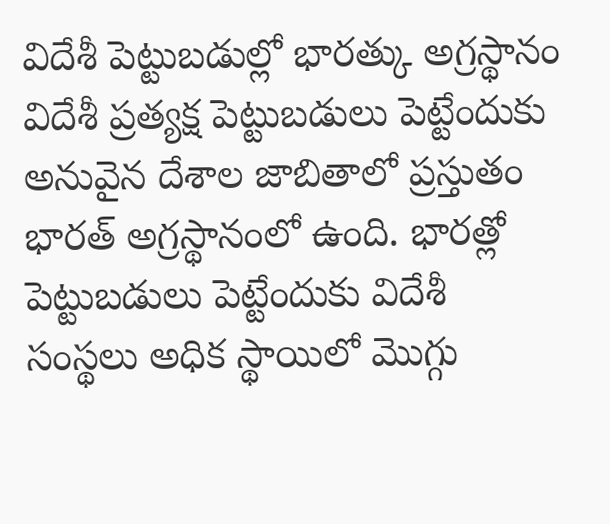విదేశీ పెట్టుబడుల్లో భారత్కు అగ్రస్థానం
విదేశీ ప్రత్యక్ష పెట్టుబడులు పెట్టేందుకు అనువైన దేశాల జాబితాలో ప్రస్తుతం భారత్ అగ్రస్థానంలో ఉంది. భారత్లో పెట్టుబడులు పెట్టేందుకు విదేశీ సంస్థలు అధిక స్థాయిలో మొగ్గు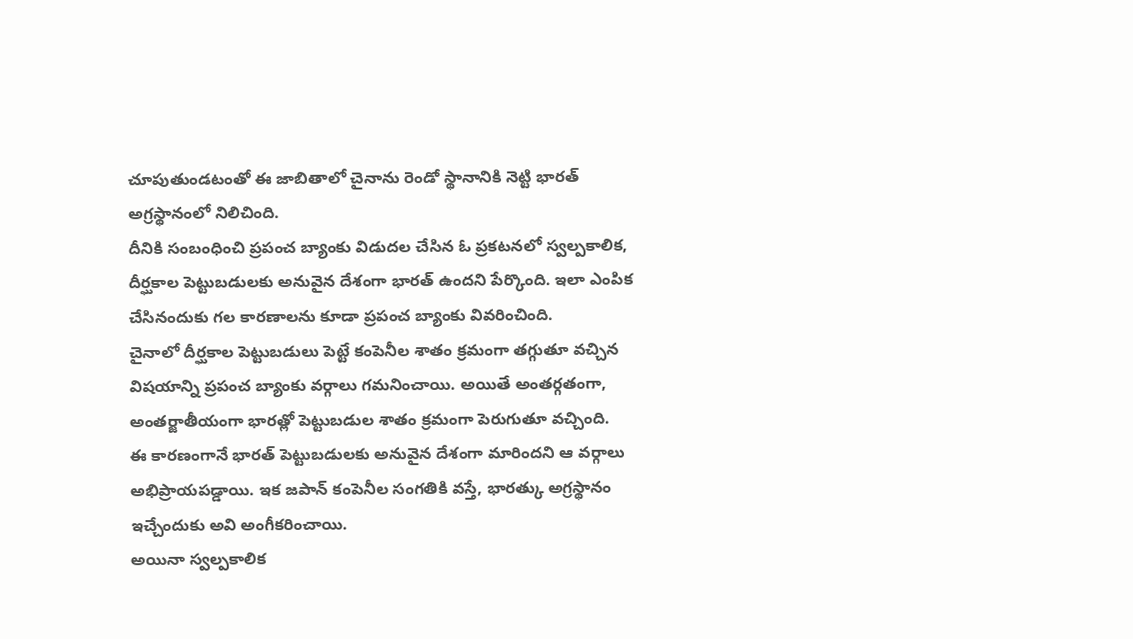చూపుతుండటంతో ఈ జాబితాలో చైనాను రెండో స్థానానికి నెట్టి భారత్ అగ్రస్థానంలో నిలిచింది.
దీనికి సంబంధించి ప్రపంచ బ్యాంకు విడుదల చేసిన ఓ ప్రకటనలో స్వల్పకాలిక, దీర్ఘకాల పెట్టుబడులకు అనువైన దేశంగా భారత్ ఉందని పేర్కొంది. ఇలా ఎంపిక చేసినందుకు గల కారణాలను కూడా ప్రపంచ బ్యాంకు వివరించింది.
చైనాలో దీర్ఘకాల పెట్టుబడులు పెట్టే కంపెనీల శాతం క్రమంగా తగ్గుతూ వచ్చిన విషయాన్ని ప్రపంచ బ్యాంకు వర్గాలు గమనించాయి. అయితే అంతర్గతంగా, అంతర్జాతీయంగా భారత్లో పెట్టుబడుల శాతం క్రమంగా పెరుగుతూ వచ్చింది.
ఈ కారణంగానే భారత్ పెట్టుబడులకు అనువైన దేశంగా మారిందని ఆ వర్గాలు అభిప్రాయపడ్డాయి. ఇక జపాన్ కంపెనీల సంగతికి వస్తే, భారత్కు అగ్రస్థానం ఇచ్చేందుకు అవి అంగీకరించాయి.
అయినా స్వల్పకాలిక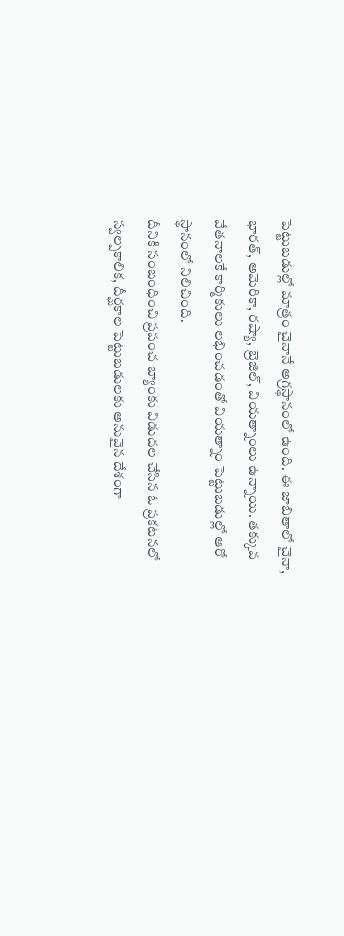పెట్టుబడుల్లో మాత్రం చైనానే అగ్రస్థానంలో ఉంది. ఈ జాబితాలో చైనా, భారత్, అమెరికా, రష్యా, బ్రెజిల్, వియత్నాంలు ఉన్నాయి. తక్కువ వేతనాలకే కార్మికులు లభించడంతో వియత్నాం పెట్టుబడుల్లో ఆరో స్థానంలో నిలిచింది.
దీనికి సంబంధించి ప్రపంచ బ్యాంకు విడుదల చేసిన ఓ ప్రకటనలో స్వల్పకాలిక, దీర్ఘకాల పెట్టుబడులకు అనువైన దేశంగా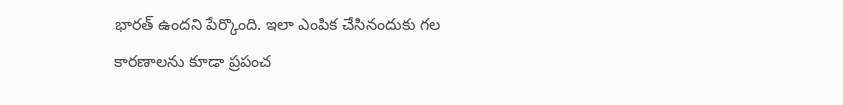భారత్ ఉందని పేర్కొంది. ఇలా ఎంపిక చేసినందుకు గల కారణాలను కూడా ప్రపంచ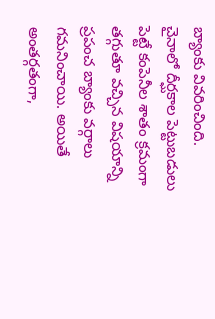బ్యాంకు వివరించింది.
చైనాలో దీర్ఘకాల పెట్టుబడులు పెట్టే కంపెనీల శాతం క్రమంగా తగ్గుతూ వచ్చిన విషయాన్ని ప్రపంచ బ్యాంకు వర్గాలు గమనించాయి. అయితే అంతర్గతంగా,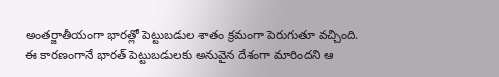అంతర్జాతీయంగా భారత్లో పెట్టుబడుల శాతం క్రమంగా పెరుగుతూ వచ్చింది.
ఈ కారణంగానే భారత్ పెట్టుబడులకు అనువైన దేశంగా మారిందని ఆ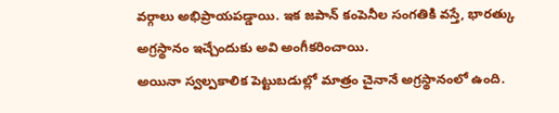వర్గాలు అభిప్రాయపడ్డాయి. ఇక జపాన్ కంపెనీల సంగతికి వస్తే, భారత్కు అగ్రస్థానం ఇచ్చేందుకు అవి అంగీకరించాయి.
అయినా స్వల్పకాలిక పెట్టుబడుల్లో మాత్రం చైనానే అగ్రస్థానంలో ఉంది.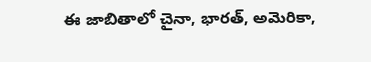ఈ జాబితాలో చైనా, భారత్, అమెరికా,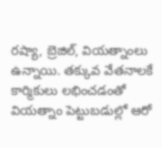రష్యా, బ్రెజిల్, వియత్నాంలు ఉన్నాయి. తక్కువ వేతనాలకే కార్మికులు లభించడంతో వియత్నాం పెట్టుబడుల్లో ఆరో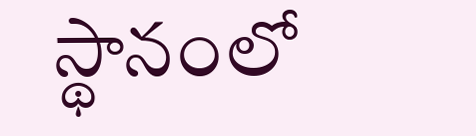స్థానంలో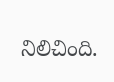నిలిచింది.